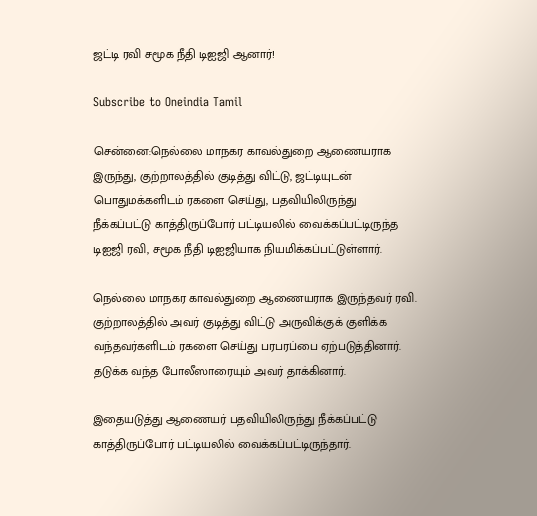ஜட்டி ரவி சமூக நீதி டிஐஜி ஆனார்!

Subscribe to Oneindia Tamil

சென்னை:நெல்லை மாநகர காவல்துறை ஆணையராக இருந்து, குற்றாலத்தில் குடித்து விட்டு, ஜட்டியுடன் பொதுமக்களிடம் ரகளை செய்து, பதவியிலிருந்து நீக்கப்பட்டு காத்திருப்போர் பட்டியலில் வைக்கப்பட்டிருந்த டிஐஜி ரவி, சமூக நீதி டிஐஜியாக நியமிக்கப்பட்டுள்ளார்.

நெல்லை மாநகர காவல்துறை ஆணையராக இருந்தவர் ரவி. குற்றாலத்தில் அவர் குடித்து விட்டு அருவிக்குக் குளிக்க வந்தவர்களிடம் ரகளை செய்து பரபரப்பை ஏற்படுத்தினார். தடுக்க வந்த போலீஸாரையும் அவர் தாக்கினார்.

இதையடுத்து ஆணையர் பதவியிலிருந்து நீக்கப்பட்டு காத்திருப்போர் பட்டியலில் வைக்கப்பட்டிருந்தார்.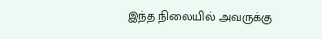இந்த நிலையில் அவருக்கு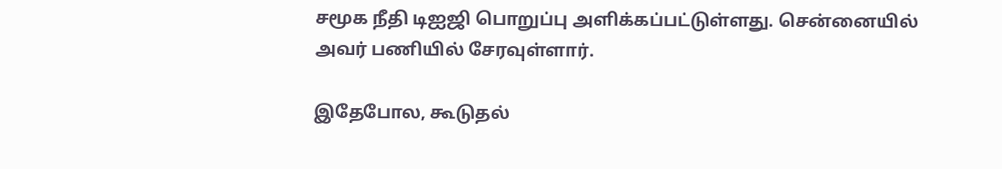சமூக நீதி டிஐஜி பொறுப்பு அளிக்கப்பட்டுள்ளது. சென்னையில் அவர் பணியில் சேரவுள்ளார்.

இதேபோல, கூடுதல்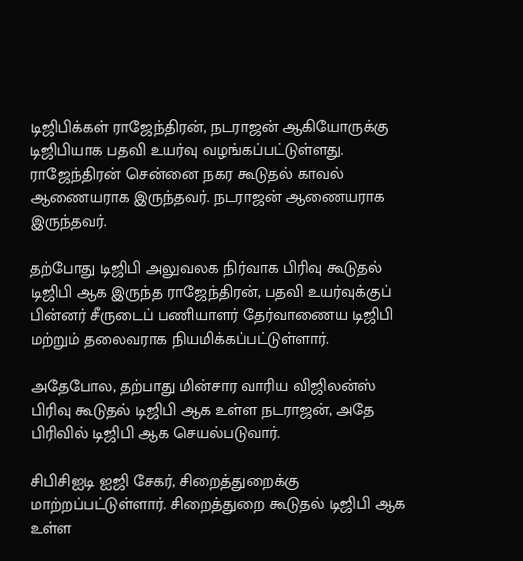டிஜிபிக்கள் ராஜேந்திரன், நடராஜன் ஆகியோருக்கு டிஜிபியாக பதவி உயர்வு வழங்கப்பட்டுள்ளது. ராஜேந்திரன் சென்னை நகர கூடுதல் காவல் ஆணையராக இருந்தவர். நடராஜன் ஆணையராக இருந்தவர்.

தற்போது டிஜிபி அலுவலக நிர்வாக பிரிவு கூடுதல் டிஜிபி ஆக இருந்த ராஜேந்திரன், பதவி உயர்வுக்குப் பின்னர் சீருடைப் பணியாளர் தேர்வாணைய டிஜிபி மற்றும் தலைவராக நியமிக்கப்பட்டுள்ளார்.

அதேபோல, தற்பாது மின்சார வாரிய விஜிலன்ஸ் பிரிவு கூடுதல் டிஜிபி ஆக உள்ள நடராஜன், அதே பிரிவில் டிஜிபி ஆக செயல்படுவார்.

சிபிசிஐடி ஐஜி சேகர், சிறைத்துறைக்கு மாற்றப்பட்டுள்ளார். சிறைத்துறை கூடுதல் டிஜிபி ஆக உள்ள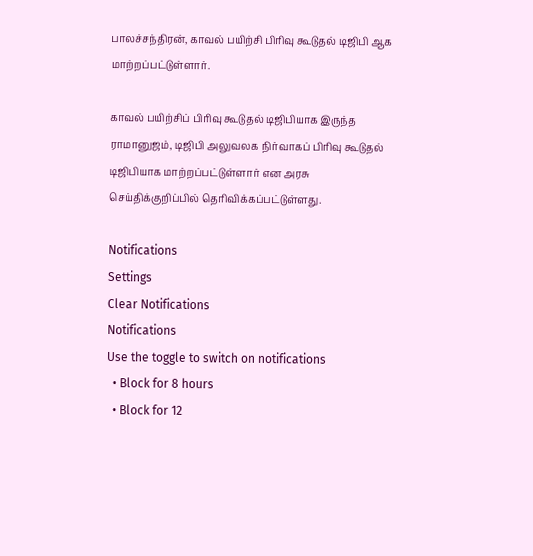பாலச்சந்திரன், காவல் பயிற்சி பிரிவு கூடுதல் டிஜிபி ஆக மாற்றப்பட்டுள்ளார்.

காவல் பயிற்சிப் பிரிவு கூடுதல் டிஜிபியாக இருந்த ராமானுஜம், டிஜிபி அலுவலக நிர்வாகப் பிரிவு கூடுதல் டிஜிபியாக மாற்றப்பட்டுள்ளார் என அரசு செய்திக்குறிப்பில் தெரிவிக்கப்பட்டுள்ளது.

Notifications
Settings
Clear Notifications
Notifications
Use the toggle to switch on notifications
  • Block for 8 hours
  • Block for 12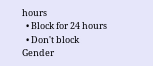hours
  • Block for 24 hours
  • Don't block
Gender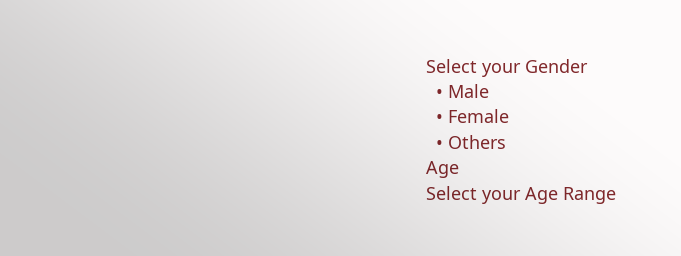Select your Gender
  • Male
  • Female
  • Others
Age
Select your Age Range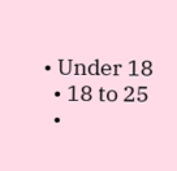• Under 18
  • 18 to 25
  •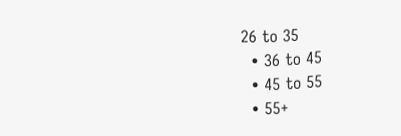26 to 35
  • 36 to 45
  • 45 to 55
  • 55+